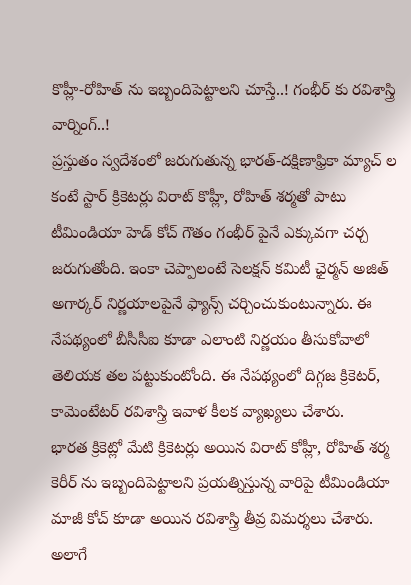కొహ్లీ-రోహిత్ ను ఇబ్బందిపెట్టాలని చూస్తే..! గంభీర్ కు రవిశాస్త్రి వార్నింగ్..!
ప్రస్తుతం స్వదేశంలో జరుగుతున్న భారత్-దక్షిణాఫ్రికా మ్యాచ్ ల కంటే స్టార్ క్రికెటర్లు విరాట్ కొహ్లీ, రోహిత్ శర్మతో పాటు టీమిండియా హెడ్ కోచ్ గౌతం గంభీర్ పైనే ఎక్కువగా చర్చ జరుగుతోంది. ఇంకా చెప్పాలంటే సెలక్షన్ కమిటీ ఛైర్మన్ అజిత్ అగార్కర్ నిర్ణయాలపైనే ఫ్యాన్స్ చర్చించుకుంటున్నారు. ఈ నేపథ్యంలో బీసీసీఐ కూడా ఎలాంటి నిర్ణయం తీసుకోవాలో తెలియక తల పట్టుకుంటోంది. ఈ నేపథ్యంలో దిగ్గజ క్రికెటర్, కామెంటేటర్ రవిశాస్త్రి ఇవాళ కీలక వ్యాఖ్యలు చేశారు.
భారత క్రికెట్లో మేటి క్రికెటర్లు అయిన విరాట్ కోహ్లీ, రోహిత్ శర్మ కెరీర్ ను ఇబ్బందిపెట్టాలని ప్రయత్నిస్తున్న వారిపై టీమిండియా మాజీ కోచ్ కూడా అయిన రవిశాస్త్రి తీవ్ర విమర్శలు చేశారు. అలాగే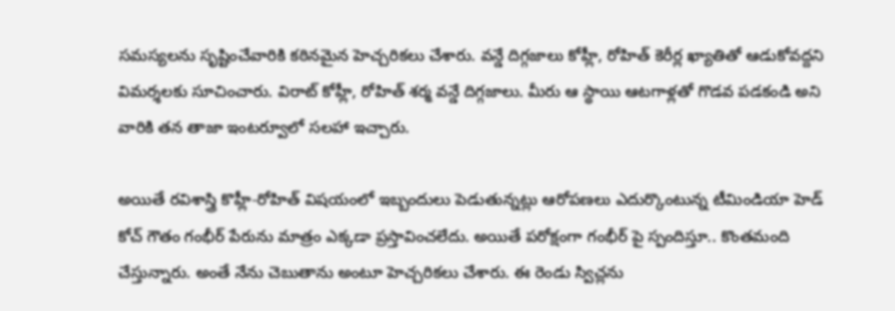సమస్యలను సృష్టించేవారికి కఠినమైన హెచ్చరికలు చేశారు. వన్డే దిగ్గజాలు కోహ్లీ, రోహిత్ కెరీర్ల ఖ్యాతితో ఆడుకోవద్దని విమర్శలకు సూచించారు. విరాట్ కోహ్లీ, రోహిత్ శర్మ వన్డే దిగ్గజాలు. మీరు ఆ స్థాయి ఆటగాళ్లతో గొడవ పడకండి అని వారికి తన తాజా ఇంటర్వూలో సలహా ఇచ్చారు.

అయితే రవిశాస్త్రి కొహ్లీ-రోహిత్ విషయంలో ఇబ్బందులు పెడుతున్నట్లు ఆరోపణలు ఎదుర్కొంటున్న టీమిండియా హెడ్ కోచ్ గౌతం గంభీర్ పేరును మాత్రం ఎక్కడా ప్రస్తావించలేదు. అయితే పరోక్షంగా గంభీర్ పై స్పందిస్తూ.. కొంతమంది చేస్తున్నారు. అంతే నేను చెబుతాను అంటూ హెచ్చరికలు చేశారు. ఈ రెండు స్విచ్లను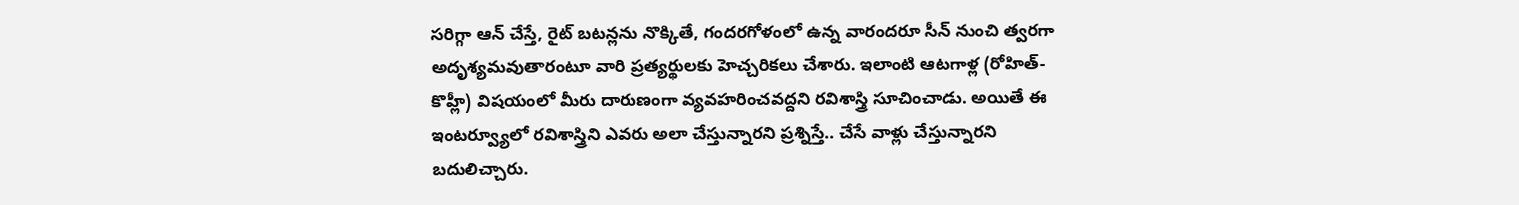సరిగ్గా ఆన్ చేస్తే, రైట్ బటన్లను నొక్కితే, గందరగోళంలో ఉన్న వారందరూ సీన్ నుంచి త్వరగా అదృశ్యమవుతారంటూ వారి ప్రత్యర్థులకు హెచ్చరికలు చేశారు. ఇలాంటి ఆటగాళ్ల (రోహిత్-కొహ్లీ) విషయంలో మీరు దారుణంగా వ్యవహరించవద్దని రవిశాస్త్రి సూచించాడు. అయితే ఈ ఇంటర్వ్యూలో రవిశాస్త్రిని ఎవరు అలా చేస్తున్నారని ప్రశ్నిస్తే.. చేసే వాళ్లు చేస్తున్నారని బదులిచ్చారు.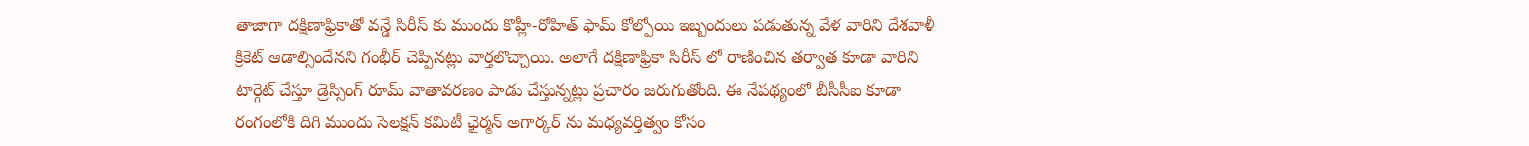తాజాగా దక్షిణాఫ్రికాతో వన్డే సిరీస్ కు ముందు కొహ్లీ-రోహిత్ ఫామ్ కోల్పోయి ఇబ్బందులు పడుతున్న వేళ వారిని దేశవాళీ క్రికెట్ ఆడాల్సిందేనని గంభీర్ చెప్పినట్లు వార్తలొచ్చాయి. అలాగే దక్షిణాఫ్రికా సిరీస్ లో రాణించిన తర్వాత కూడా వారిని టార్గెట్ చేస్తూ డ్రెస్సింగ్ రూమ్ వాతావరణం పాడు చేస్తున్నట్లు ప్రచారం జరుగుతోంది. ఈ నేపథ్యంలో బీసీసీఐ కూడా రంగంలోకి దిగి ముందు సెలక్షన్ కమిటీ ఛైర్మన్ అగార్కర్ ను మధ్యవర్తిత్వం కోసం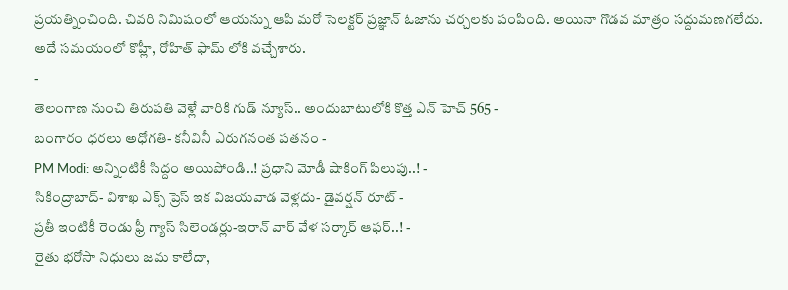ప్రయత్నించింది. చివరి నిమిషంలో ఆయన్ను ఆపి మరో సెలక్టర్ ప్రజ్ఞాన్ ఓజాను చర్చలకు పంపింది. అయినా గొడవ మాత్రం సద్దుమణగలేదు. అదే సమయంలో కొహ్లీ, రోహిత్ ఫామ్ లోకి వచ్చేశారు.
-
తెలంగాణ నుంచి తిరుపతి వెళ్లే వారికి గుడ్ న్యూస్.. అందుబాటులోకి కొత్త ఎన్ హెచ్ 565 -
బంగారం ధరలు అధోగతి- కనీవినీ ఎరుగనంత పతనం -
PM Modi: అన్నింటికీ సిద్దం అయిపోండి..! ప్రధాని మోడీ షాకింగ్ పిలుపు..! -
సికింద్రాబాద్- విశాఖ ఎక్స్ ప్రెస్ ఇక విజయవాడ వెళ్లదు- డైవర్షన్ రూట్ -
ప్రతీ ఇంటికీ రెండు ఫ్రీ గ్యాస్ సిలెండర్లు-ఇరాన్ వార్ వేళ సర్కార్ ఆఫర్..! -
రైతు భరోసా నిధులు జమ కాలేదా,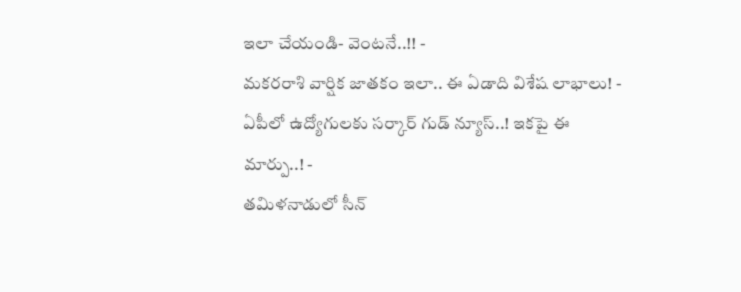ఇలా చేయండి- వెంటనే..!! -
మకరరాశి వార్షిక జాతకం ఇలా.. ఈ ఏడాది విశేష లాభాలు! -
ఏపీలో ఉద్యోగులకు సర్కార్ గుడ్ న్యూస్..! ఇకపై ఈ మార్పు..! -
తమిళనాడులో సీన్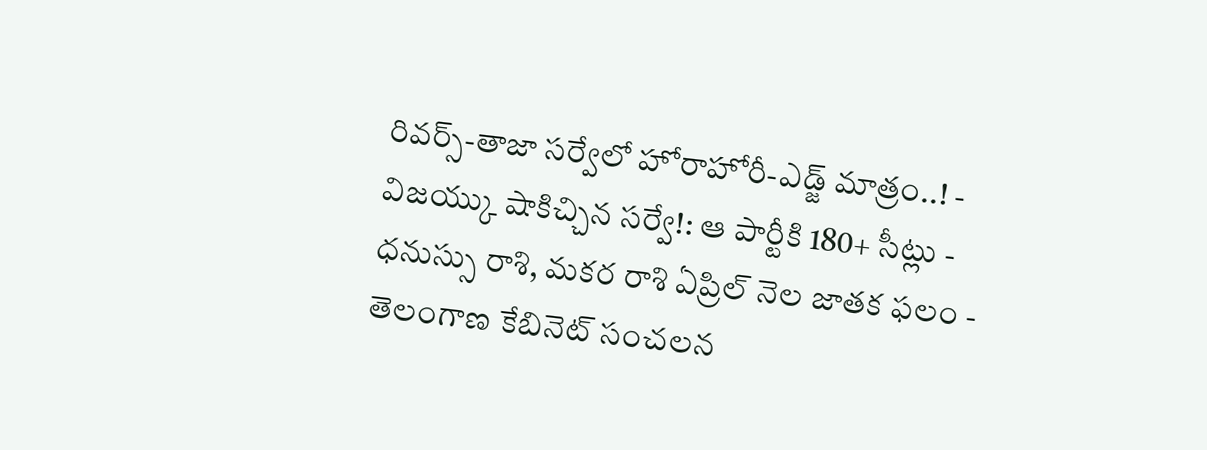రివర్స్-తాజా సర్వేలో హోరాహోరీ-ఎడ్జ్ మాత్రం..! -
విజయ్కు షాకిచ్చిన సర్వే!: ఆ పార్టీకి 180+ సీట్లు -
ధనుస్సు రాశి, మకర రాశి ఏప్రిల్ నెల జాతక ఫలం -
తెలంగాణ కేబినెట్ సంచలన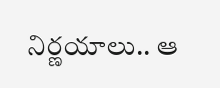నిర్ణయాలు.. ఆ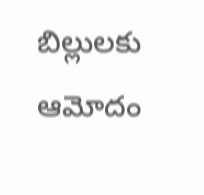బిల్లులకు ఆమోదం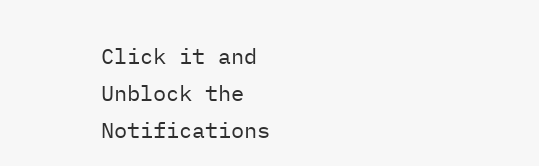Click it and Unblock the Notifications